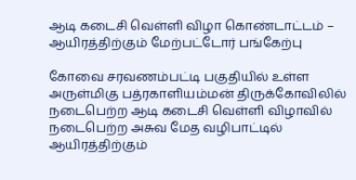ஆடி கடைசி வெள்ளி விழா கொண்டாட்டம் – ஆயிரத்திற்கும் மேற்பட்டோர் பங்கேற்பு

கோவை சரவணம்பட்டி பகுதியில் உள்ள அருள்மிகு பத்ரகாளியம்மன் திருக்கோவிலில் நடைபெற்ற ஆடி கடைசி வெள்ளி விழாவில் நடைபெற்ற அசுவ மேத வழிபாட்டில் ஆயிரத்திற்கும்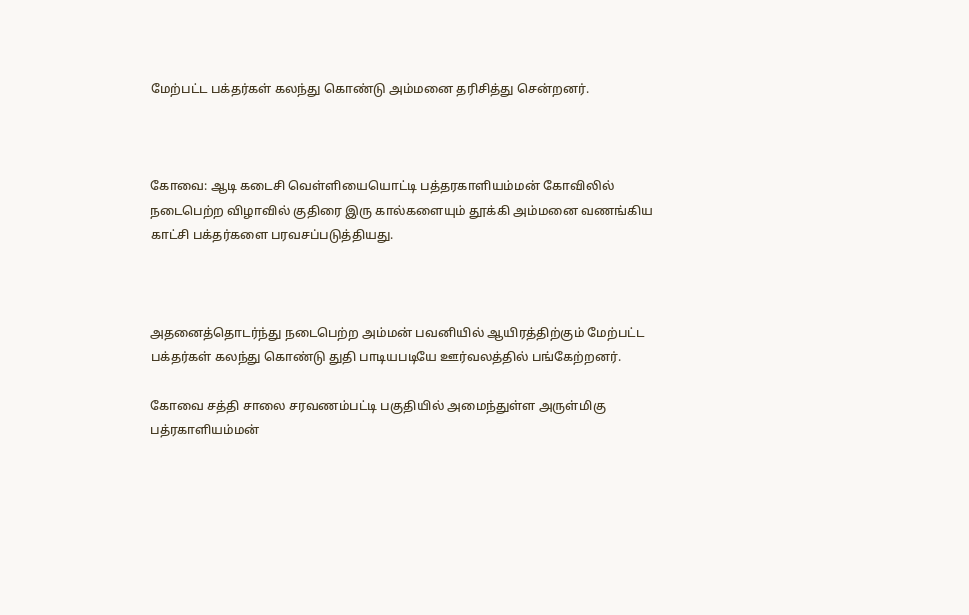மேற்பட்ட பக்தர்கள் கலந்து கொண்டு அம்மனை தரிசித்து சென்றனர்.



கோவை: ஆடி கடைசி வெள்ளியையொட்டி பத்தரகாளியம்மன் கோவிலில் நடைபெற்ற விழாவில் குதிரை இரு கால்களையும் தூக்கி அம்மனை வணங்கிய காட்சி பக்தர்களை பரவசப்படுத்தியது.



அதனைத்தொடர்ந்து நடைபெற்ற அம்மன் பவனியில் ஆயிரத்திற்கும் மேற்பட்ட பக்தர்கள் கலந்து கொண்டு துதி பாடியபடியே ஊர்வலத்தில் பங்கேற்றனர்.

கோவை சத்தி சாலை சரவணம்பட்டி பகுதியில் அமைந்துள்ள அருள்மிகு பத்ரகாளியம்மன்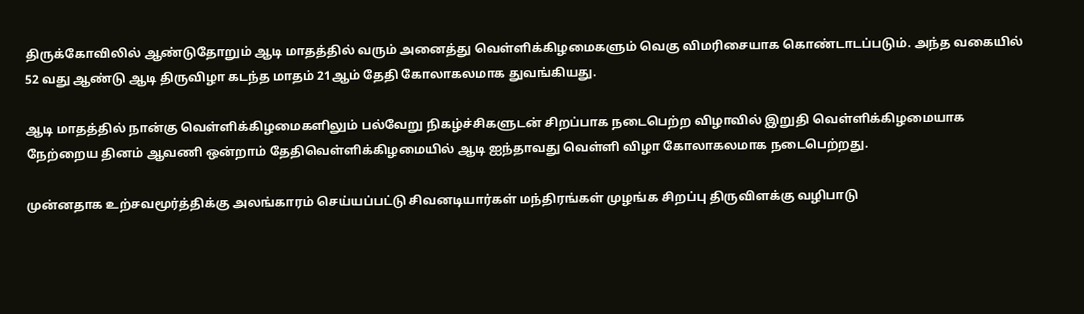திருக்கோவிலில் ஆண்டுதோறும் ஆடி மாதத்தில் வரும் அனைத்து வெள்ளிக்கிழமைகளும் வெகு விமரிசையாக கொண்டாடப்படும். அந்த வகையில் 52 வது ஆண்டு ஆடி திருவிழா கடந்த மாதம் 21ஆம் தேதி கோலாகலமாக துவங்கியது.

ஆடி மாதத்தில் நான்கு வெள்ளிக்கிழமைகளிலும் பல்வேறு நிகழ்ச்சிகளுடன் சிறப்பாக நடைபெற்ற விழாவில் இறுதி வெள்ளிக்கிழமையாக நேற்றைய தினம் ஆவணி ஒன்றாம் தேதிவெள்ளிக்கிழமையில் ஆடி ஐந்தாவது வெள்ளி விழா கோலாகலமாக நடைபெற்றது.

முன்னதாக உற்சவமூர்த்திக்கு அலங்காரம் செய்யப்பட்டு சிவனடியார்கள் மந்திரங்கள் முழங்க சிறப்பு திருவிளக்கு வழிபாடு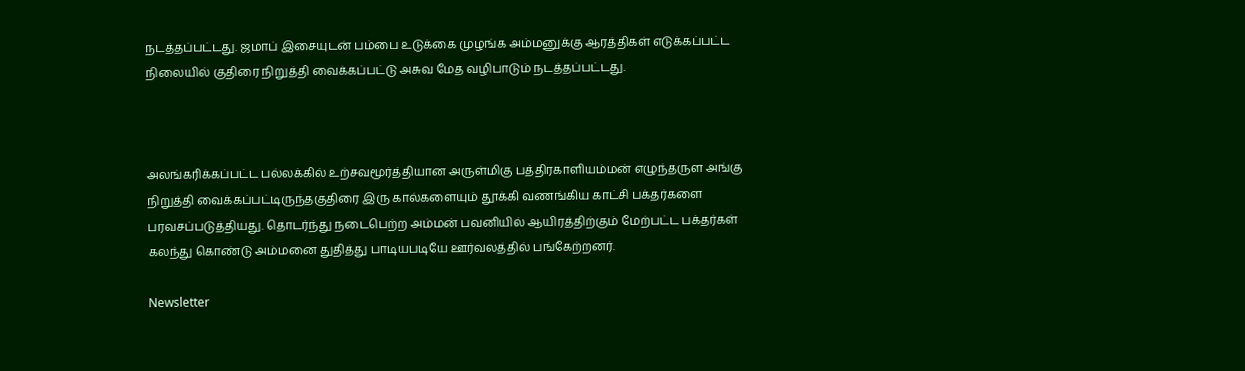நடத்தப்பட்டது. ஜமாப் இசையுடன் பம்பை உடுக்கை முழங்க அம்மனுக்கு ஆரத்திகள் எடுக்கப்பட்ட நிலையில் குதிரை நிறுத்தி வைக்கப்பட்டு அசுவ மேத வழிபாடும் நடத்தப்பட்டது.



அலங்கரிக்கப்பட்ட பல்லக்கில் உற்சவமூர்த்தியான அருள்மிகு பத்திரகாளியம்மன் எழுந்தருள அங்கு நிறுத்தி வைக்கப்பட்டிருந்தகுதிரை இரு கால்களையும் தூக்கி வணங்கிய காட்சி பக்தர்களை பரவசப்படுத்தியது. தொடர்ந்து நடைபெற்ற அம்மன் பவனியில் ஆயிரத்திற்கும் மேற்பட்ட பக்தர்கள் கலந்து கொண்டு அம்மனை துதித்து பாடியபடியே ஊர்வலத்தில் பங்கேற்றனர்.

Newsletter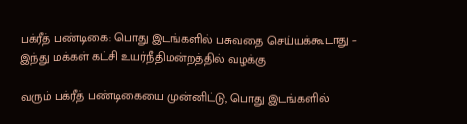பக்ரீத் பண்டிகை: பொது இடங்களில் பசுவதை செய்யக்கூடாது – இந்து மக்கள் கட்சி உயர்நீதிமன்றத்தில் வழக்கு

வரும் பக்ரீத் பண்டிகையை முன்னிட்டு, பொது இடங்களில்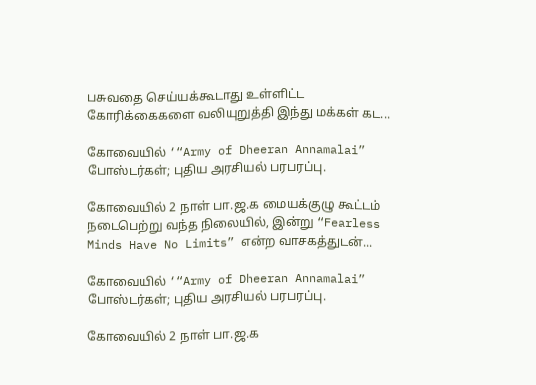பசுவதை செய்யக்கூடாது உள்ளிட்ட கோரிக்கைகளை வலியுறுத்தி இந்து மக்கள் கட...

கோவையில் ‘“Army of Dheeran Annamalai” போஸ்டர்கள்; புதிய அரசியல் பரபரப்பு.

கோவையில் 2 நாள் பா.ஜ.க மையக்குழு கூட்டம் நடைபெற்று வந்த நிலையில், இன்று “Fearless Minds Have No Limits” என்ற வாசகத்துடன்...

கோவையில் ‘“Army of Dheeran Annamalai” போஸ்டர்கள்; புதிய அரசியல் பரபரப்பு.

கோவையில் 2 நாள் பா.ஜ.க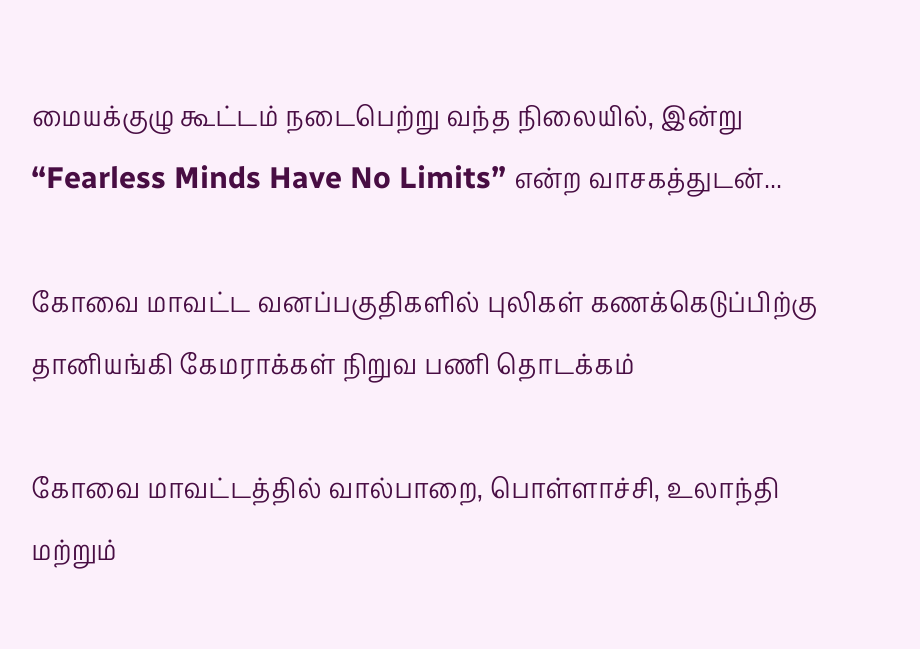மையக்குழு கூட்டம் நடைபெற்று வந்த நிலையில், இன்று “Fearless Minds Have No Limits” என்ற வாசகத்துடன்...

கோவை மாவட்ட வனப்பகுதிகளில் புலிகள் கணக்கெடுப்பிற்கு தானியங்கி கேமராக்கள் நிறுவ பணி தொடக்கம்

கோவை மாவட்டத்தில் வால்பாறை, பொள்ளாச்சி, உலாந்தி மற்றும்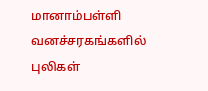மானாம்பள்ளி வனச்சரகங்களில் புலிகள்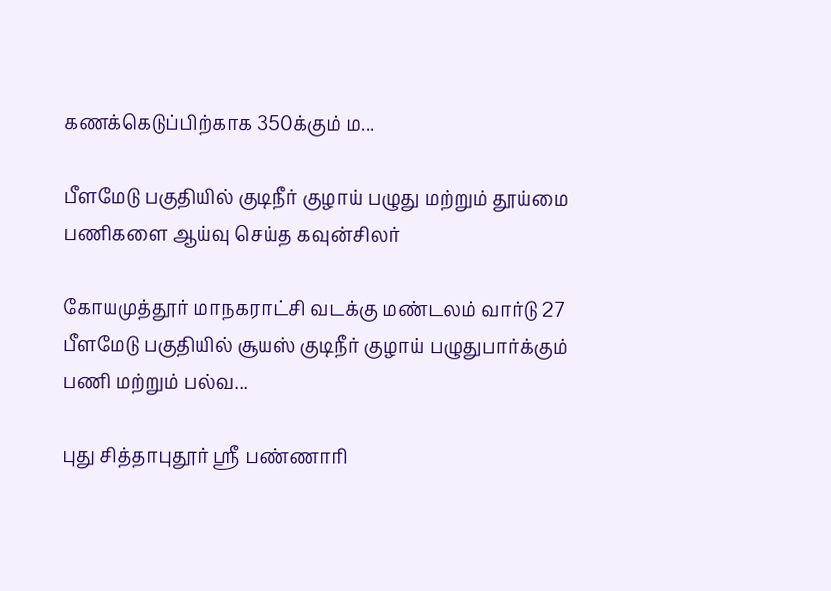கணக்கெடுப்பிற்காக 350க்கும் ம...

பீளமேடு பகுதியில் குடிநீர் குழாய் பழுது மற்றும் தூய்மை பணிகளை ஆய்வு செய்த கவுன்சிலர்

கோயமுத்தூர் மாநகராட்சி வடக்கு மண்டலம் வார்டு 27 பீளமேடு பகுதியில் சூயஸ் குடிநீர் குழாய் பழுதுபார்க்கும் பணி மற்றும் பல்வ...

புது சித்தாபுதூர் ஸ்ரீ பண்ணாரி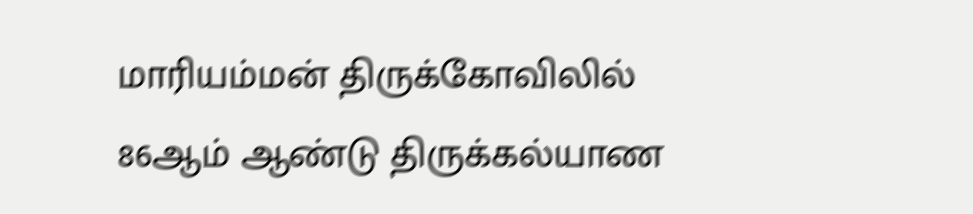மாரியம்மன் திருக்கோவிலில் 86ஆம் ஆண்டு திருக்கல்யாண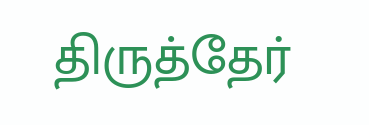திருத்தேர்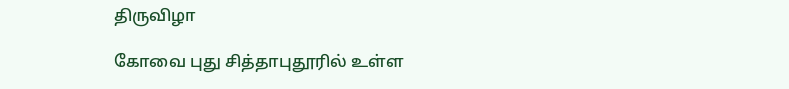திருவிழா

கோவை புது சித்தாபுதூரில் உள்ள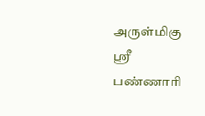அருள்மிகு ஸ்ரீ பண்ணாரி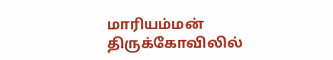மாரியம்மன் திருக்கோவிலில்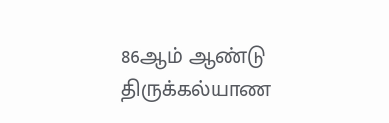86ஆம் ஆண்டு திருக்கல்யாண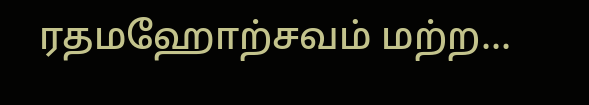ரதமஹோற்சவம் மற்ற...